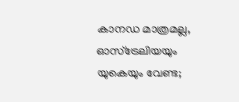കാനഡ മാത്രമല്ല, ഓസ്ട്രേലിയയും യുകെയും വേണ്ട;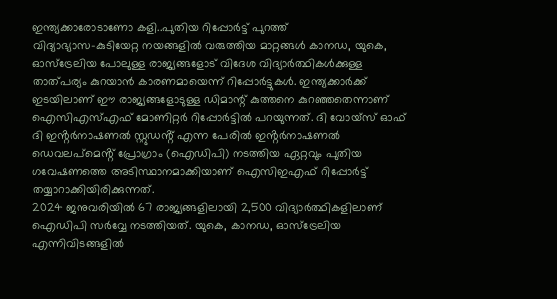ഇന്ത്യക്കാരോടാണോ കളി..പുതിയ റിപ്പോർട്ട് പുറത്ത്
വിദ്യാഭ്യാസ-കുടിയേറ്റ നയങ്ങളിൽ വരുത്തിയ മാറ്റങ്ങൾ കാനഡ, യുകെ, ഓസ്ട്രേലിയ പോലുള്ള രാജ്യങ്ങളോട് വിദേശ വിദ്യാർത്ഥികൾക്കുള്ള താത്പര്യം കുറയാൻ കാരണമായെന്ന് റിപ്പോർട്ടുകൾ. ഇന്ത്യക്കാർക്ക് ഇടയിലാണ് ഈ രാജ്യങ്ങളോടുള്ള ഡിമാന്റ് കുത്തനെ കുറഞ്ഞതെന്നാണ് ഐസിഎസ്എഫ് മോണിറ്റർ റിപ്പോർട്ടിൽ പറയുന്നത്. ദി വോയ്സ് ഓഫ് ദി ഇൻ്റർനാഷണൽ സ്റ്റുഡൻ്റ് എന്ന പേരിൽ ഇൻ്റർനാഷണൽ ഡെവലപ്മെൻ്റ് പ്രോഗ്രാം (ഐഡിപി) നടത്തിയ ഏറ്റവും പുതിയ ഗവേഷണത്തെ അടിസ്ഥാനമാക്കിയാണ് ഐസിഇഎഫ് റിപ്പോർട്ട് തയ്യാറാക്കിയിരിക്കുന്നത്.
2024 ജനുവരിയിൽ 67 രാജ്യങ്ങളിലായി 2,500 വിദ്യാർത്ഥികളിലാണ് ഐഡിപി സർവ്വേ നടത്തിയത്. യുകെ, കാനഡ, ഓസ്ട്രേലിയ എന്നിവിടങ്ങളിൽ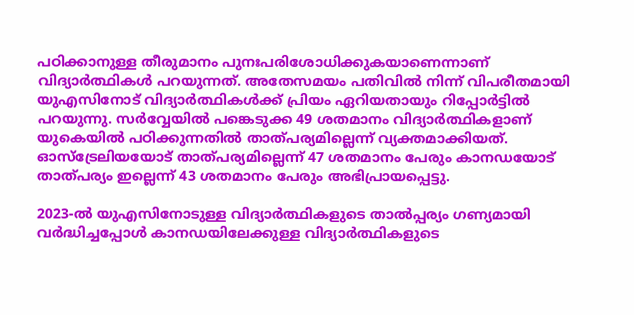പഠിക്കാനുള്ള തീരുമാനം പുനഃപരിശോധിക്കുകയാണെന്നാണ് വിദ്യാർത്ഥികൾ പറയുന്നത്. അതേസമയം പതിവിൽ നിന്ന് വിപരീതമായി യുഎസിനോട് വിദ്യാർത്ഥികൾക്ക് പ്രിയം ഏറിയതായും റിപ്പോർട്ടിൽ പറയുന്നു. സർവ്വേയിൽ പങ്കെടുക്ക 49 ശതമാനം വിദ്യാർത്ഥികളാണ് യുകെയിൽ പഠിക്കുന്നതിൽ താത്പര്യമില്ലെന്ന് വ്യക്തമാക്കിയത്. ഓസ്ട്രേലിയയോട് താത്പര്യമില്ലെന്ന് 47 ശതമാനം പേരും കാനഡയോട് താത്പര്യം ഇല്ലെന്ന് 43 ശതമാനം പേരും അഭിപ്രായപ്പെട്ടു.

2023-ൽ യുഎസിനോടുള്ള വിദ്യാർത്ഥികളുടെ താൽപ്പര്യം ഗണ്യമായി വർദ്ധിച്ചപ്പോൾ കാനഡയിലേക്കുള്ള വിദ്യാർത്ഥികളുടെ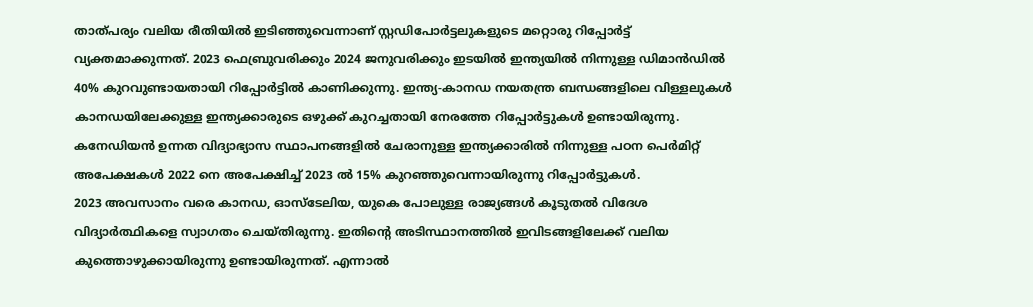താത്പര്യം വലിയ രീതിയിൽ ഇടിഞ്ഞുവെന്നാണ് സ്റ്റഡിപോർട്ടലുകളുടെ മറ്റൊരു റിപ്പോർട്ട് വ്യക്തമാക്കുന്നത്. 2023 ഫെബ്രുവരിക്കും 2024 ജനുവരിക്കും ഇടയിൽ ഇന്ത്യയിൽ നിന്നുള്ള ഡിമാൻഡിൽ 40% കുറവുണ്ടായതായി റിപ്പോർട്ടിൽ കാണിക്കുന്നു. ഇന്ത്യ-കാനഡ നയതന്ത്ര ബന്ധങ്ങളിലെ വിള്ളലുകൾ കാനഡയിലേക്കുള്ള ഇന്ത്യക്കാരുടെ ഒഴുക്ക് കുറച്ചതായി നേരത്തേ റിപ്പോർട്ടുകൾ ഉണ്ടായിരുന്നു. കനേഡിയൻ ഉന്നത വിദ്യാഭ്യാസ സ്ഥാപനങ്ങളിൽ ചേരാനുള്ള ഇന്ത്യക്കാരിൽ നിന്നുള്ള പഠന പെർമിറ്റ് അപേക്ഷകൾ 2022 നെ അപേക്ഷിച്ച് 2023 ൽ 15% കുറഞ്ഞുവെന്നായിരുന്നു റിപ്പോർട്ടുകൾ.
2023 അവസാനം വരെ കാനഡ, ഓസ്ടേലിയ, യുകെ പോലുള്ള രാജ്യങ്ങൾ കൂടുതൽ വിദേശ വിദ്യാർത്ഥികളെ സ്വാഗതം ചെയ്തിരുന്നു. ഇതിന്റെ അടിസ്ഥാനത്തിൽ ഇവിടങ്ങളിലേക്ക് വലിയ കുത്തൊഴുക്കായിരുന്നു ഉണ്ടായിരുന്നത്. എന്നാൽ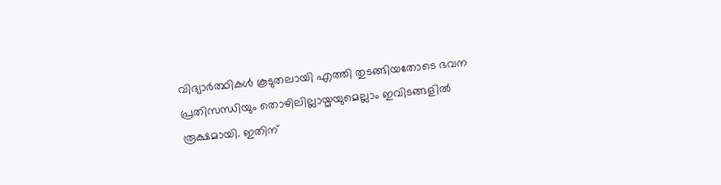വിദ്യാർത്ഥികൾ കൂടുതലായി എത്തി തുടങ്ങിയതോടെ ഭവന പ്രതിസന്ധിയും തൊഴിലില്ലായ്മയുമെല്ലാം ഇവിടങ്ങളിൽ രൂക്ഷമായി. ഇതിന്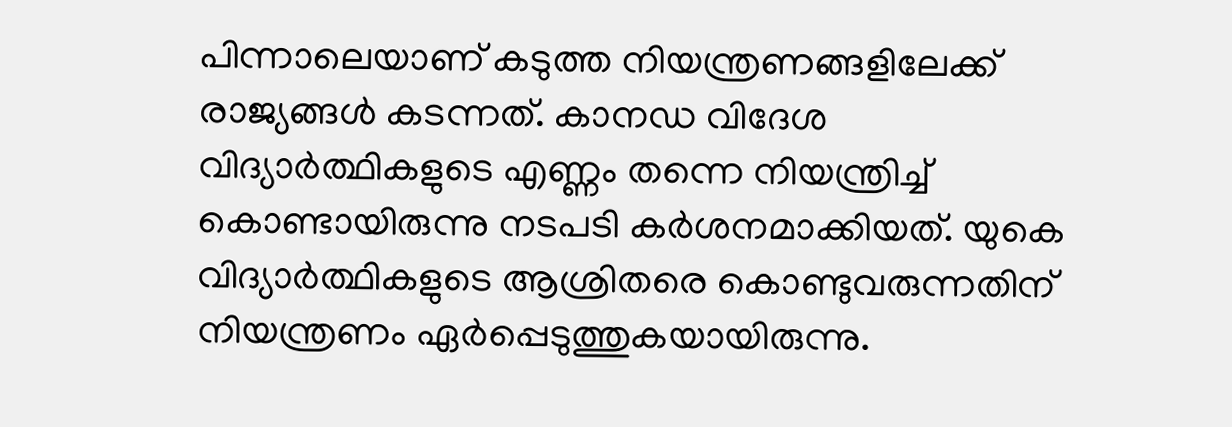പിന്നാലെയാണ് കടുത്ത നിയന്ത്രണങ്ങളിലേക്ക് രാജ്യങ്ങൾ കടന്നത്. കാനഡ വിദേശ വിദ്യാർത്ഥികളുടെ എണ്ണം തന്നെ നിയന്ത്രിച്ച് കൊണ്ടായിരുന്നു നടപടി കർശനമാക്കിയത്. യുകെ വിദ്യാർത്ഥികളുടെ ആശ്രിതരെ കൊണ്ടുവരുന്നതിന് നിയന്ത്രണം ഏർപ്പെടുത്തുകയായിരുന്നു.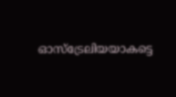ഓസ്ട്രേലിയയാകട്ടെ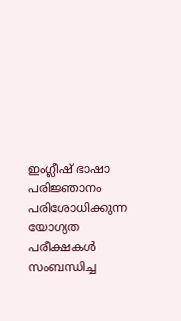ഇംഗ്ലീഷ് ഭാഷാ പരിജ്ഞാനം പരിശോധിക്കുന്ന യോഗ്യത പരീക്ഷകൾ സംബന്ധിച്ച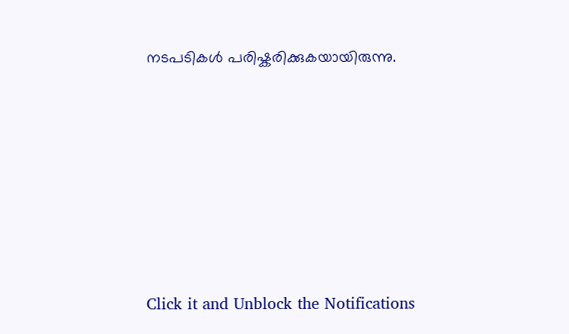നടപടികൾ പരിഷ്കരിക്കുകയായിരുന്നു.












Click it and Unblock the Notifications